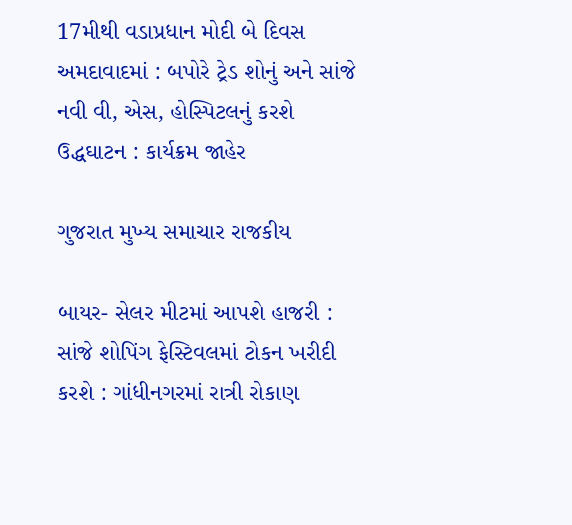17મીથી વડાપ્રધાન મોદી બે દિવસ અમદાવાદમાં : બપોરે ટ્રેડ શોનું અને સાંજે નવી વી, એસ, હોસ્પિટલનું કરશે ઉદ્ધઘાટન : કાર્યક્રમ જાહેર

ગુજરાત મુખ્ય સમાચાર રાજકીય

બાયર- સેલર મીટમાં આપશે હાજરી : સાંજે શોપિંગ ફેસ્ટિવલમાં ટોકન ખરીદી કરશે : ગાંધીનગરમાં રાત્રી રોકાણ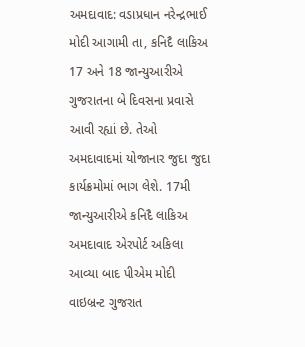અમદાવાદ: વડાપ્રધાન નરેન્દ્રભાઈ મોદી આગામી તા, કનિદૈ લાકિઅ 17 અને 18 જાન્યુઆરીએ ગુજરાતના બે દિવસના પ્રવાસે આવી રહ્યાં છે. તેઓ અમદાવાદમાં યોજાનાર જુદા જુદા કાર્યક્રમોમાં ભાગ લેશે. 17મી જાન્યુઆરીએ કનિદૈ લાકિઅ અમદાવાદ એરપોર્ટ અકિલા આવ્યા બાદ પીએમ મોદી વાઇબ્રન્ટ ગુજરાત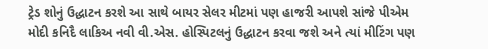ટ્રેડ શોનું ઉદ્ધાટન કરશે આ સાથે બાયર સેલર મીટમાં પણ હાજરી આપશે સાંજે પીએમ મોદી કનિદૈ લાકિઅ નવી વી.એસ. હોસ્પિટલનું ઉદ્ધાટન કરવા જશે અને ત્યાં મીટિંગ પણ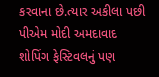કરવાના છે.ત્યાર અકીલા પછી પીએમ મોદી અમદાવાદ શોપિંગ ફેસ્ટિવલનું પણ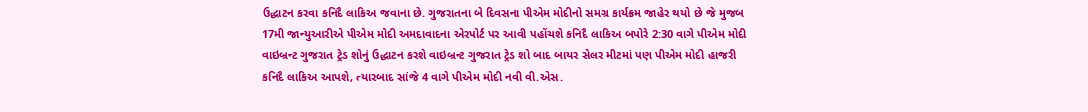ઉદ્ધાટન કરવા કનિદૈ લાકિઅ જવાના છે. ગુજરાતના બે દિવસના પીએમ મોદીનો સમગ્ર કાર્યક્રમ જાહેર થયો છે જે મુજબ 17મી જાન્યુઆરીએ પીએમ મોદી અમદાવાદના એરપોર્ટ પર આવી પહોંચશે કનિદૈ લાકિઅ બપોરે 2:30 વાગે પીએમ મોદી વાઇબ્રન્ટ ગુજરાત ટ્રેડ શોનું ઉદ્ધાટન કરશે વાઇબ્રન્ટ ગુજરાત ટ્રેડ શો બાદ બાયર સેલર મીટમાં પણ પીએમ મોદી હાજરી કનિદૈ લાકિઅ આપશે, ત્યારબાદ સાંજે 4 વાગે પીએમ મોદી નવી વી.એસ.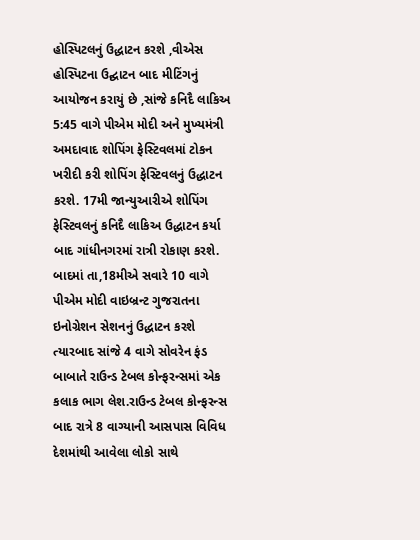હોસ્પિટલનું ઉદ્ધાટન કરશે ,વીએસ હોસ્પિટના ઉદ્ઘાટન બાદ મીટિંગનું આયોજન કરાયું છે ,સાંજે કનિદૈ લાકિઅ 5:45 વાગે પીએમ મોદી અને મુખ્યમંત્રી અમદાવાદ શોપિંગ ફેસ્ટિવલમાં ટોકન ખરીદી કરી શોપિંગ ફેસ્ટિવલનું ઉદ્ધાટન કરશે. 17મી જાન્યુઆરીએ શોપિંગ ફેસ્ટિવલનું કનિદૈ લાકિઅ ઉદ્ધાટન કર્યા બાદ ગાંધીનગરમાં રાત્રી રોકાણ કરશે. બાદમાં તા,18મીએ સવારે 10 વાગે પીએમ મોદી વાઇબ્રન્ટ ગુજરાતના ઇનોગ્રેશન સેશનનું ઉદ્ધાટન કરશે ત્યારબાદ સાંજે 4 વાગે સોવરેન ફંડ બાબાતે રાઉન્ડ ટેબલ કોન્ફરન્સમાં એક કલાક ભાગ લેશ.રાઉન્ડ ટેબલ કોન્ફરન્સ બાદ રાત્રે 8 વાગ્યાની આસપાસ વિવિધ દેશમાંથી આવેલા લોકો સાથે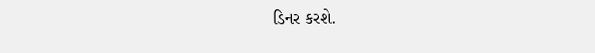ડિનર કરશે.